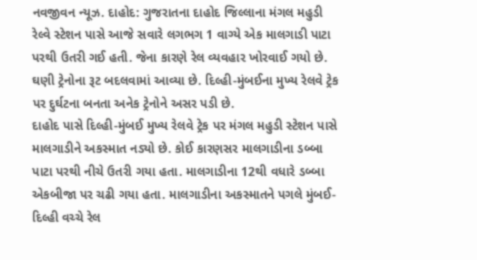નવજીવન ન્યૂઝ. દાહોદ: ગુજરાતના દાહોદ જિલ્લાના મંગલ મહુડી રેલ્વે સ્ટેશન પાસે આજે સવારે લગભગ 1 વાગ્યે એક માલગાડી પાટા પરથી ઉતરી ગઈ હતી. જેના કારણે રેલ વ્યવહાર ખોરવાઈ ગયો છે. ઘણી ટ્રેનોના રૂટ બદલવામાં આવ્યા છે. દિલ્હી-મુંબઈના મુખ્ય રેલવે ટ્રેક પર દુર્ઘટના બનતા અનેક ટ્રેનોને અસર પડી છે.
દાહોદ પાસે દિલ્હી-મુંબઈ મુખ્ય રેલવે ટ્રેક પર મંગલ મહુડી સ્ટેશન પાસે માલગાડીને અકસ્માત નડ્યો છે. કોઈ કારણસર માલગાડીના ડબ્બા પાટા પરથી નીચે ઉતરી ગયા હતા. માલગાડીના 12થી વધારે ડબ્બા એકબીજા પર ચઢી ગયા હતા. માલગાડીના અકસ્માતને પગલે મુંબઈ-દિલ્હી વચ્ચે રેલ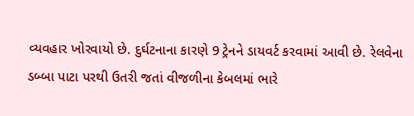વ્યવહાર ખોરવાયો છે. દુર્ઘટનાના કારણે 9 ટ્રેનને ડાયવર્ટ કરવામાં આવી છે. રેલવેના ડબ્બા પાટા પરથી ઉતરી જતાં વીજળીના કેબલમાં ભારે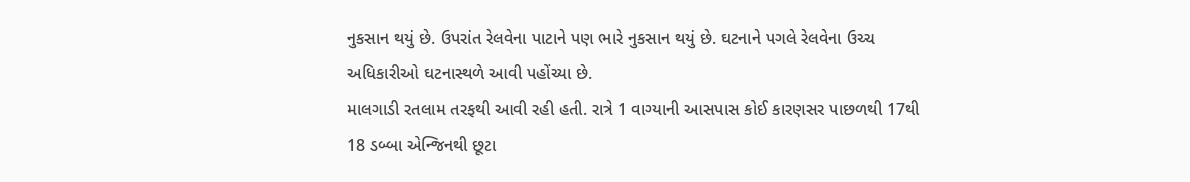નુકસાન થયું છે. ઉપરાંત રેલવેના પાટાને પણ ભારે નુકસાન થયું છે. ઘટનાને પગલે રેલવેના ઉચ્ચ અધિકારીઓ ઘટનાસ્થળે આવી પહોંચ્યા છે.
માલગાડી રતલામ તરફથી આવી રહી હતી. રાત્રે 1 વાગ્યાની આસપાસ કોઈ કારણસર પાછળથી 17થી 18 ડબ્બા એન્જિનથી છૂટા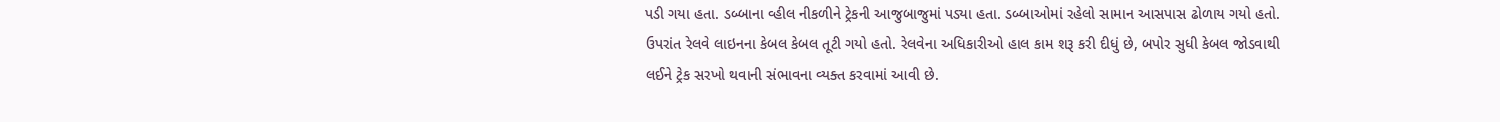પડી ગયા હતા. ડબ્બાના વ્હીલ નીકળીને ટ્રેકની આજુબાજુમાં પડ્યા હતા. ડબ્બાઓમાં રહેલો સામાન આસપાસ ઢોળાય ગયો હતો. ઉપરાંત રેલવે લાઇનના કેબલ કેબલ તૂટી ગયો હતો. રેલવેના અધિકારીઓ હાલ કામ શરૂ કરી દીધું છે, બપોર સુધી કેબલ જોડવાથી લઈને ટ્રેક સરખો થવાની સંભાવના વ્યક્ત કરવામાં આવી છે.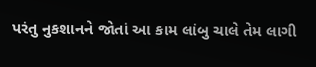પરંતુ નુકશાનને જોતાં આ કામ લાંબુ ચાલે તેમ લાગી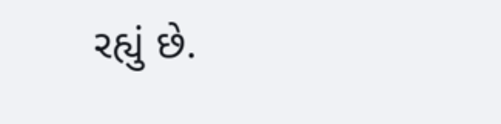રહ્યું છે.